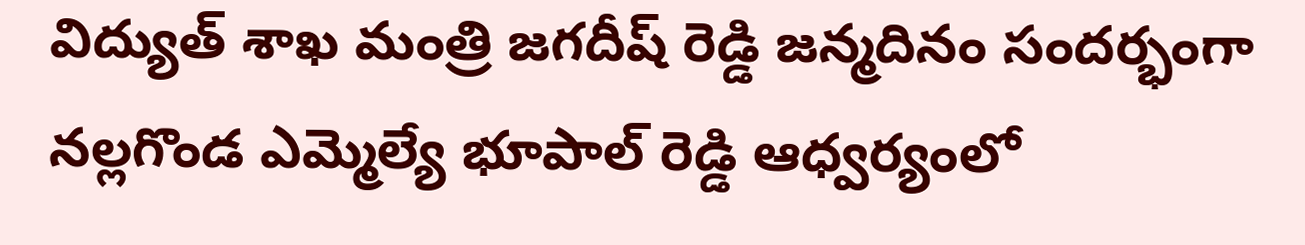విద్యుత్ శాఖ మంత్రి జగదీష్ రెడ్డి జన్మదినం సందర్భంగా నల్లగొండ ఎమ్మెల్యే భూపాల్ రెడ్డి ఆధ్వర్యంలో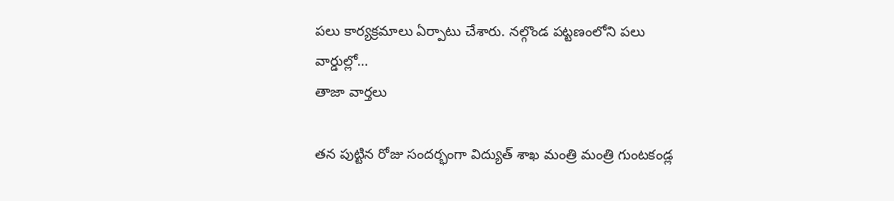పలు కార్యక్రమాలు ఏర్పాటు చేశారు. నల్గొండ పట్టణంలోని పలు వార్డుల్లో…
తాజా వార్తలు

తన పుట్టిన రోజు సందర్భంగా విద్యుత్ శాఖ మంత్రి మంత్రి గుంటకండ్ల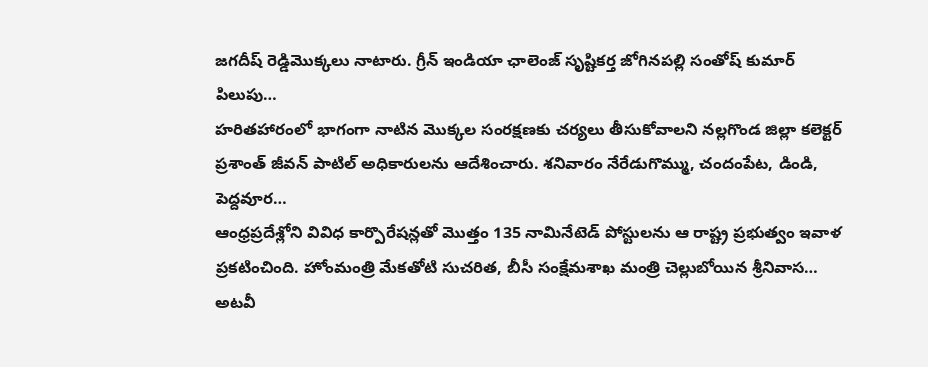జగదీష్ రెడ్డిమొక్కలు నాటారు. గ్రీన్ ఇండియా ఛాలెంజ్ సృష్టికర్త జోగినపల్లి సంతోష్ కుమార్ పిలుపు…
హరితహారంలో భాగంగా నాటిన మొక్కల సంరక్షణకు చర్యలు తీసుకోవాలని నల్లగొండ జిల్లా కలెక్టర్ ప్రశాంత్ జీవన్ పాటిల్ అధికారులను ఆదేశించారు. శనివారం నేరేడుగొమ్ము, చందంపేట, డిండి, పెద్దవూర…
ఆంధ్రప్రదేశ్లోని వివిధ కార్పొరేషన్లతో మొత్తం 135 నామినేటెడ్ పోస్టులను ఆ రాష్ట్ర ప్రభుత్వం ఇవాళ ప్రకటించింది. హోంమంత్రి మేకతోటి సుచరిత, బీసీ సంక్షేమశాఖ మంత్రి చెల్లుబోయిన శ్రీనివాస…
అటవీ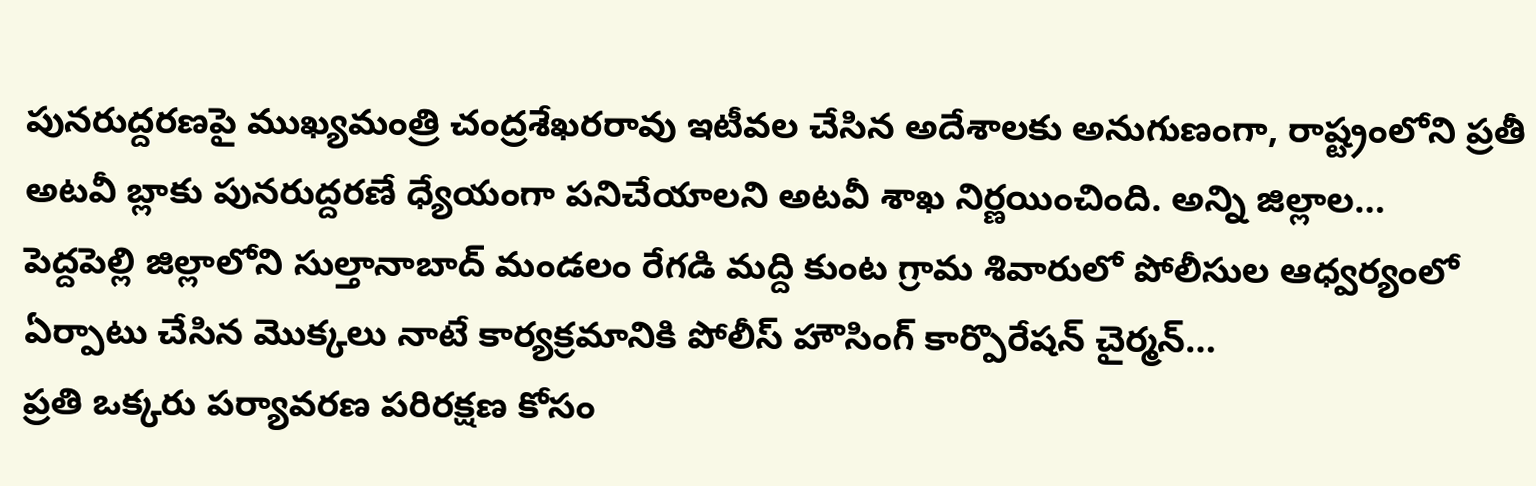పునరుద్దరణపై ముఖ్యమంత్రి చంద్రశేఖరరావు ఇటీవల చేసిన అదేశాలకు అనుగుణంగా, రాష్ట్రంలోని ప్రతీ అటవీ బ్లాకు పునరుద్దరణే ధ్యేయంగా పనిచేయాలని అటవీ శాఖ నిర్ణయించింది. అన్ని జిల్లాల…
పెద్దపెల్లి జిల్లాలోని సుల్తానాబాద్ మండలం రేగడి మద్ది కుంట గ్రామ శివారులో పోలీసుల ఆధ్వర్యంలో ఏర్పాటు చేసిన మొక్కలు నాటే కార్యక్రమానికి పోలీస్ హౌసింగ్ కార్పొరేషన్ చైర్మన్…
ప్రతి ఒక్కరు పర్యావరణ పరిరక్షణ కోసం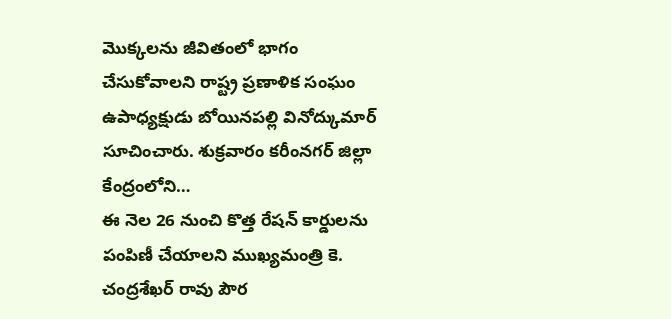మొక్కలను జీవితంలో భాగం చేసుకోవాలని రాష్ట్ర ప్రణాళిక సంఘం ఉపాధ్యక్షుడు బోయినపల్లి వినోద్కుమార్ సూచించారు. శుక్రవారం కరీంనగర్ జిల్లా కేంద్రంలోని…
ఈ నెల 26 నుంచి కొత్త రేషన్ కార్డులను పంపిణీ చేయాలని ముఖ్యమంత్రి కె. చంద్రశేఖర్ రావు పౌర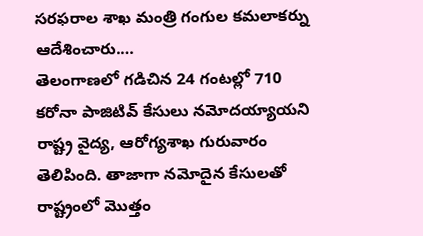సరఫరాల శాఖ మంత్రి గంగుల కమలాకర్ను ఆదేశించారు.…
తెలంగాణలో గడిచిన 24 గంటల్లో 710 కరోనా పాజిటివ్ కేసులు నమోదయ్యాయని రాష్ట్ర వైద్య, ఆరోగ్యశాఖ గురువారం తెలిపింది. తాజాగా నమోదైన కేసులతో రాష్ట్రంలో మొత్తం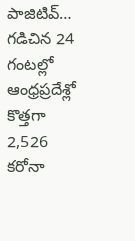పాజిటివ్…
గడిచిన 24 గంటల్లో ఆంధ్రప్రదేశ్లో కొత్తగా 2,526 కరోనా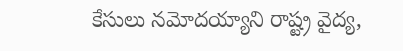కేసులు నమోదయ్యాని రాష్ట్ర వైద్య,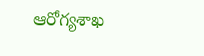ఆరోగ్యశాఖ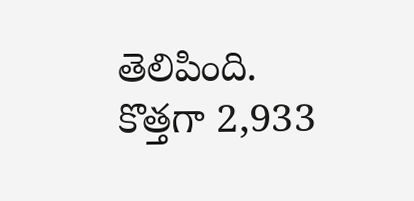తెలిపింది. కొత్తగా 2,933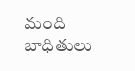మంది బాధితులు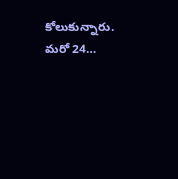కోలుకున్నారు. మరో 24…